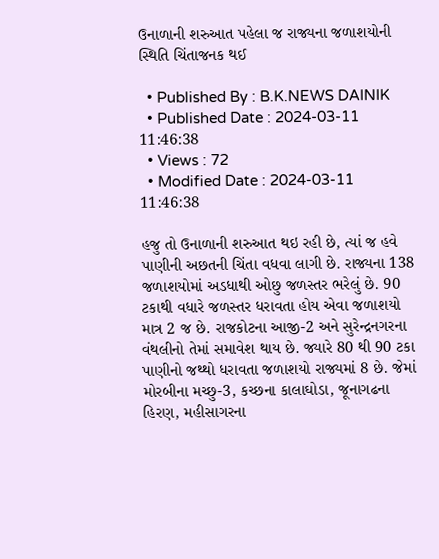ઉનાળાની શરુઆત પહેલા જ રાજ્યના જળાશયોની સ્થિતિ ચિંતાજનક થઈ

  • Published By : B.K.NEWS DAINIK
  • Published Date : 2024-03-11 11:46:38
  • Views : 72
  • Modified Date : 2024-03-11 11:46:38

હજુ તો ઉનાળાની શરુઆત થઇ રહી છે, ત્યાં જ હવે પાણીની અછતની ચિંતા વધવા લાગી છે. રાજ્યના 138 જળાશયોમાં અડધાથી ઓછુ જળસ્તર ભરેલું છે. 90 ટકાથી વધારે જળસ્તર ધરાવતા હોય એવા જળાશયો માત્ર 2 જ છે. રાજકોટના આજી-2 અને સુરેન્દ્રનગરના વંથલીનો તેમાં સમાવેશ થાય છે. જ્યારે 80 થી 90 ટકા પાણીનો જથ્થો ધરાવતા જળાશયો રાજ્યમાં 8 છે. જેમાં મોરબીના મચ્છુ-3, કચ્છના કાલાઘોડા, જૂનાગઢના હિરણ, મહીસાગરના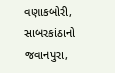વણાકબોરી, સાબરકાંઠાનો જવાનપુરા,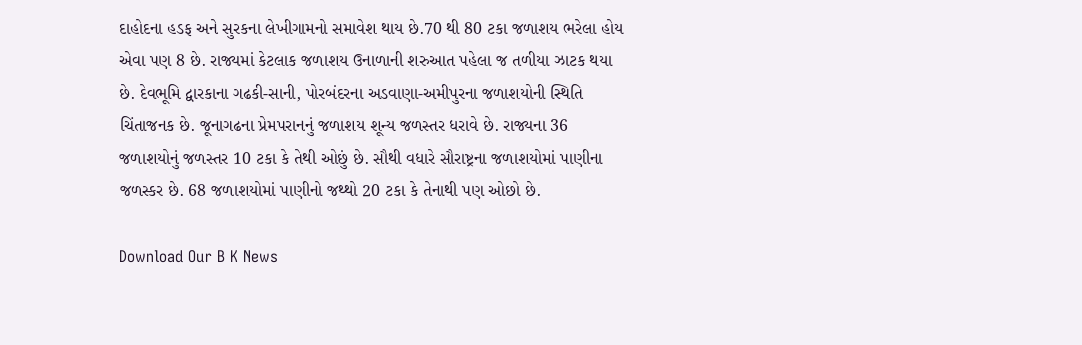દાહોદના હડફ અને સુરકના લેખીગામનો સમાવેશ થાય છે.70 થી 80 ટકા જળાશય ભરેલા હોય એવા પણ 8 છે. રાજ્યમાં કેટલાક જળાશય ઉનાળાની શરુઆત પહેલા જ તળીયા ઝાટક થયા છે. દેવભૂમિ દ્વારકાના ગઢકી-સાની, પોરબંદરના અડવાણા-અમીપુરના જળાશયોની સ્થિતિ ચિંતાજનક છે. જૂનાગઢના પ્રેમપરાનનું જળાશય શૂન્ય જળસ્તર ધરાવે છે. રાજ્યના 36 જળાશયોનું જળસ્તર 10 ટકા કે તેથી ઓછું છે. સૌથી વધારે સૌરાષ્ટ્રના જળાશયોમાં પાણીના જળસ્કર છે. 68 જળાશયોમાં પાણીનો જથ્થો 20 ટકા કે તેનાથી પણ ઓછો છે.

Download Our B K News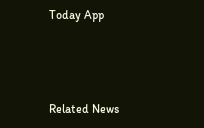Today App



Related News